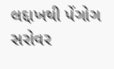લદ્દાખથી પેંગોગ સરોવર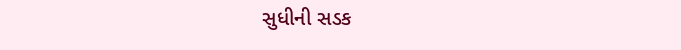સુધીની સડક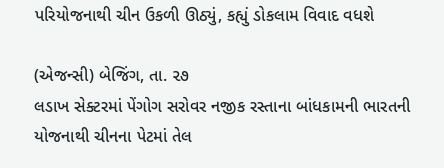પરિયોજનાથી ચીન ઉકળી ઊઠ્યું, કહ્યું ડોકલામ વિવાદ વધશે

(એજન્સી) બેજિંગ, તા. ૨૭
લડાખ સેક્ટરમાં પેંગોગ સરોવર નજીક રસ્તાના બાંધકામની ભારતની યોજનાથી ચીનના પેટમાં તેલ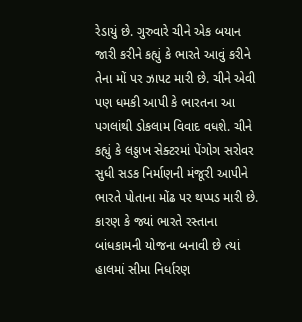રેડાયું છે. ગુરુવારે ચીને એક બયાન જારી કરીને કહ્યું કે ભારતે આવું કરીને તેના મોં પર ઝાપટ મારી છે. ચીને એવી પણ ધમકી આપી કે ભારતના આ પગલાંથી ડોકલામ વિવાદ વધશે. ચીને કહ્યું કે લડ્ડાખ સેક્ટરમાં પેંગોગ સરોવર સુધી સડક નિર્માણની મંજૂરી આપીને ભારતે પોતાના મોંઢ પર થપ્પડ મારી છે. કારણ કે જ્યાં ભારતે રસ્તાના બાંધકામની યોજના બનાવી છે ત્યાં હાલમાં સીમા નિર્ધારણ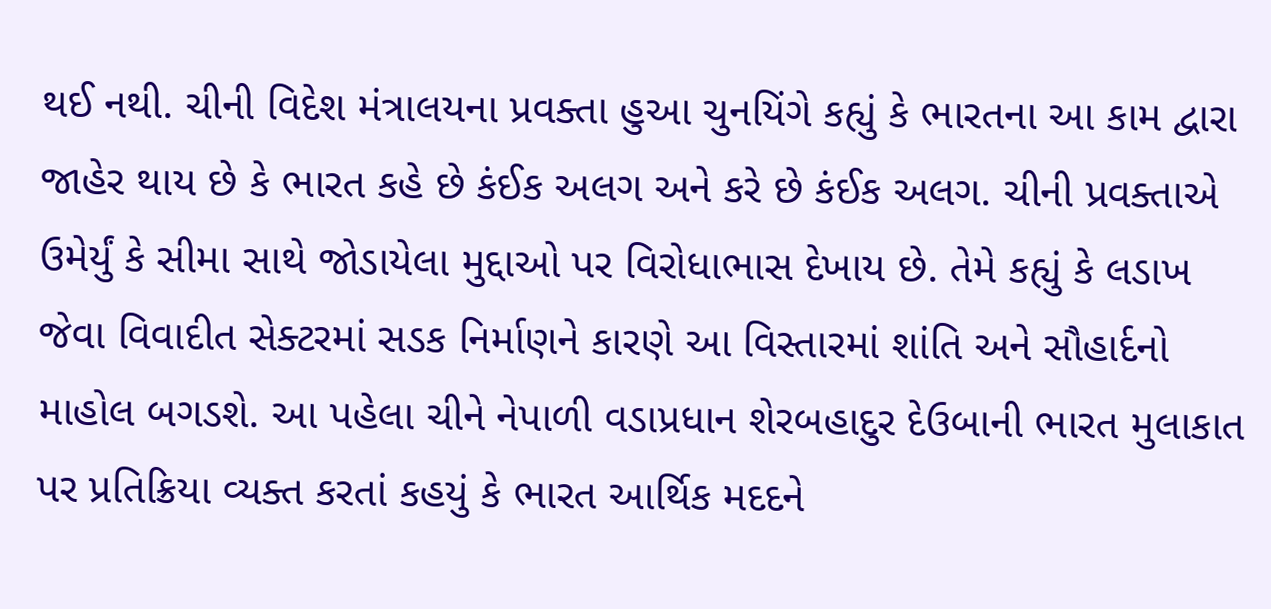થઈ નથી. ચીની વિદેશ મંત્રાલયના પ્રવક્તા હુઆ ચુનયિંગે કહ્યું કે ભારતના આ કામ દ્વારા જાહેર થાય છે કે ભારત કહે છે કંઈક અલગ અને કરે છે કંઈક અલગ. ચીની પ્રવક્તાએ ઉમેર્યું કે સીમા સાથે જોડાયેલા મુદ્દાઓ પર વિરોધાભાસ દેખાય છે. તેમે કહ્યું કે લડાખ જેવા વિવાદીત સેક્ટરમાં સડક નિર્માણને કારણે આ વિસ્તારમાં શાંતિ અને સૌહાર્દનો માહોલ બગડશે. આ પહેલા ચીને નેપાળી વડાપ્રધાન શેરબહાદુર દેઉબાની ભારત મુલાકાત પર પ્રતિક્રિયા વ્યક્ત કરતાં કહયું કે ભારત આર્થિક મદદને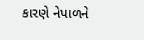કારણે નેપાળને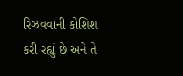રિઝવવાની કોશિશ કરી રહ્યું છે અને તે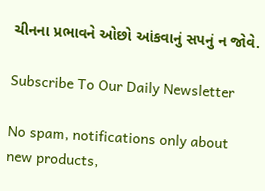ચીનના પ્રભાવને ઓછો આંકવાનું સપનું ન જોવે.

Subscribe To Our Daily Newsletter

No spam, notifications only about new products,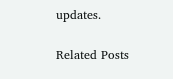updates.

Related Posts